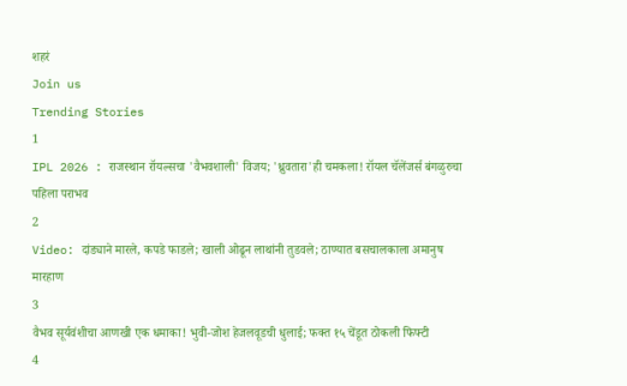शहरं
Join us
Trending Stories
1
IPL 2026 : राजस्थान रॉयल्सचा 'वैभवशाली' विजय; 'ध्रुवतारा'ही चमकला! रॉयल चॅलेंजर्स बंगळुरुचा पहिला पराभव
2
Video: दांड्याने मारले, कपडे फाडले; खाली ओढून लाथांनी तुडवले; ठाण्यात बसचालकाला अमानुष मारहाण
3
वैभव सूर्यवंशीचा आणखी एक धमाका! भुवी-जोश हेजलवूडची धुलाई; फक्त १५ चेंडूत ठोकली फिफ्टी
4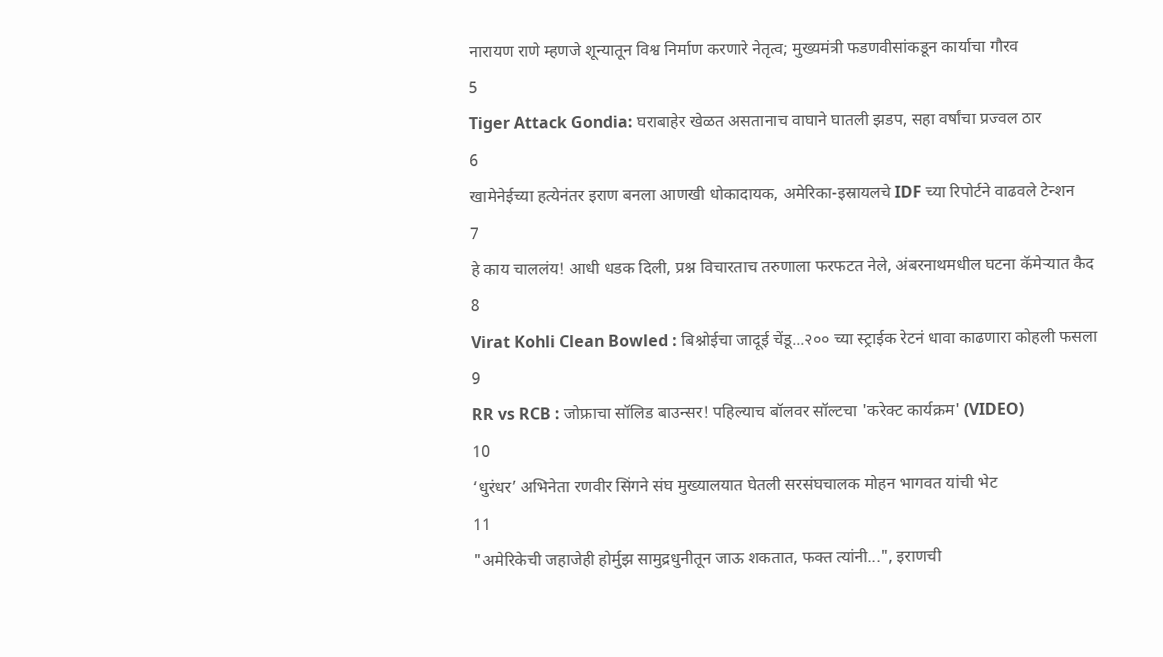नारायण राणे म्हणजे शून्यातून विश्व निर्माण करणारे नेतृत्व; मुख्यमंत्री फडणवीसांकडून कार्याचा गौरव
5
Tiger Attack Gondia: घराबाहेर खेळत असतानाच वाघाने घातली झडप, सहा वर्षांचा प्रज्वल ठार
6
खामेनेईच्या हत्येनंतर इराण बनला आणखी धोकादायक, अमेरिका-इस्रायलचे IDF च्या रिपोर्टने वाढवले टेन्शन
7
हे काय चाललंय! आधी धडक दिली, प्रश्न विचारताच तरुणाला फरफटत नेले, अंबरनाथमधील घटना कॅमेऱ्यात कैद
8
Virat Kohli Clean Bowled : बिश्नोईचा जादूई चेंडू...२०० च्या स्ट्राईक रेटनं धावा काढणारा कोहली फसला
9
RR vs RCB : जोफ्राचा सॉलिड बाउन्सर! पहिल्याच बॉलवर सॉल्टचा 'करेक्ट कार्यक्रम' (VIDEO)
10
‘धुरंधर’ अभिनेता रणवीर सिंगने संघ मुख्यालयात घेतली सरसंघचालक मोहन भागवत यांची भेट
11
"अमेरिकेची जहाजेही होर्मुझ सामुद्रधुनीतून जाऊ शकतात, फक्त त्यांनी...", इराणची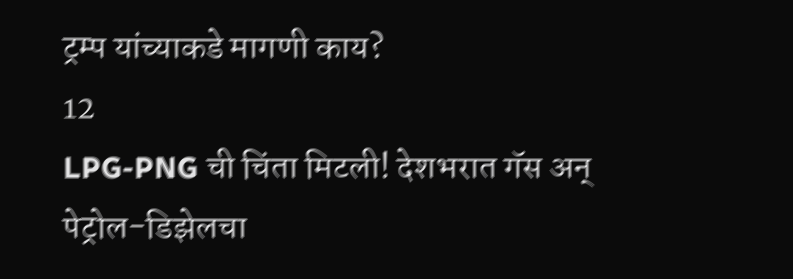ट्रम्प यांच्याकडे मागणी काय?
12
LPG-PNG ची चिंता मिटली! देशभरात गॅस अन् पेट्रोल-डिझेलचा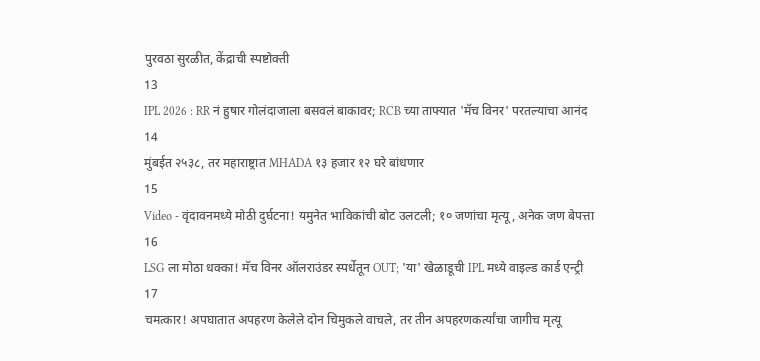पुरवठा सुरळीत, केंद्राची स्पष्टोक्ती
13
IPL 2026 : RR नं हुषार गोलंदाजाला बसवलं बाकावर; RCB च्या ताफ्यात 'मॅच विनर' परतल्याचा आनंद
14
मुंबईत २५३८, तर महाराष्ट्रात MHADA १३ हजार १२ घरे बांधणार
15
Video - वृंदावनमध्ये मोठी दुर्घटना! यमुनेत भाविकांची बोट उलटली; १० जणांचा मृत्यू, अनेक जण बेपत्ता
16
LSG ला मोठा धक्का! मॅच विनर ऑलराउंडर स्पर्धेतून OUT; 'या' खेळाडूची IPL मध्ये वाइल्ड कार्ड एन्ट्री
17
चमत्कार! अपघातात अपहरण केलेले दोन चिमुकले वाचले, तर तीन अपहरणकर्त्यांचा जागीच मृत्यू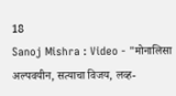18
Sanoj Mishra : Video - "मोनालिसा अल्पवयीन, सत्याचा विजय, लव्ह-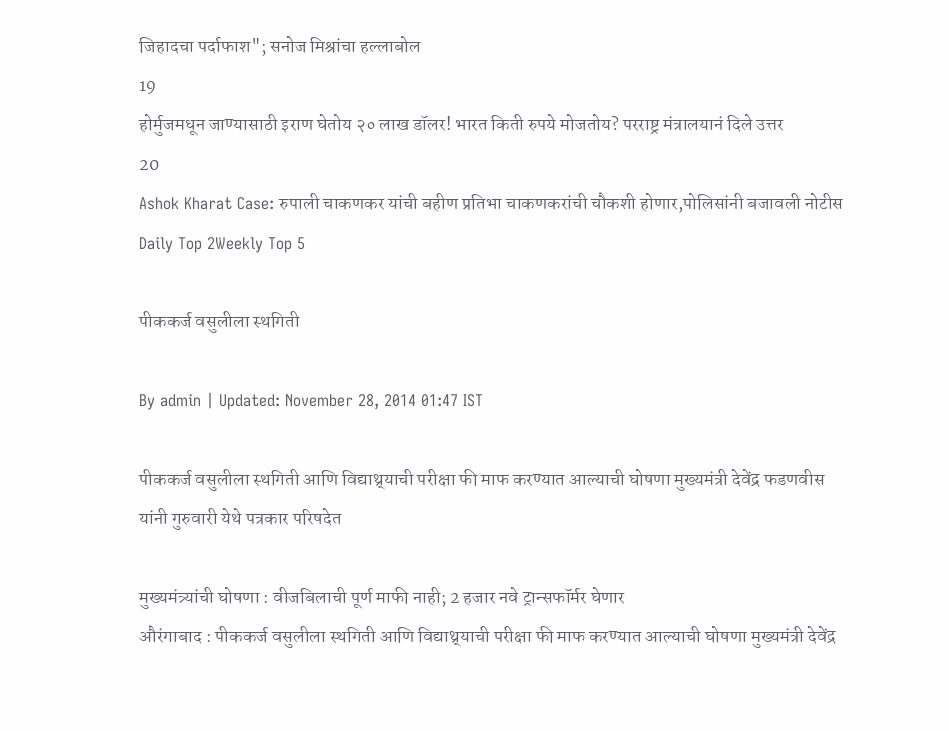जिहादचा पर्दाफाश"; सनोज मिश्रांचा हल्लाबोल
19
होर्मुजमधून जाण्यासाठी इराण घेतोय २० लाख डॉलर! भारत किती रुपये मोजतोय? परराष्ट्र मंत्रालयानं दिले उत्तर
20
Ashok Kharat Case: रुपाली चाकणकर यांची बहीण प्रतिभा चाकणकरांची चौकशी होणार,पोलिसांनी बजावली नोटीस
Daily Top 2Weekly Top 5

पीककर्ज वसुलीला स्थगिती

By admin | Updated: November 28, 2014 01:47 IST

पीककर्ज वसुलीला स्थगिती आणि विद्याथ्र्याची परीक्षा फी माफ करण्यात आल्याची घोषणा मुख्यमंत्री देवेंद्र फडणवीस यांनी गुरुवारी येथे पत्रकार परिषदेत

मुख्यमंत्र्यांची घोषणा : वीजबिलाची पूर्ण माफी नाही; 2 हजार नवे ट्रान्सफॉर्मर घेणार
औरंगाबाद : पीककर्ज वसुलीला स्थगिती आणि विद्याथ्र्याची परीक्षा फी माफ करण्यात आल्याची घोषणा मुख्यमंत्री देवेंद्र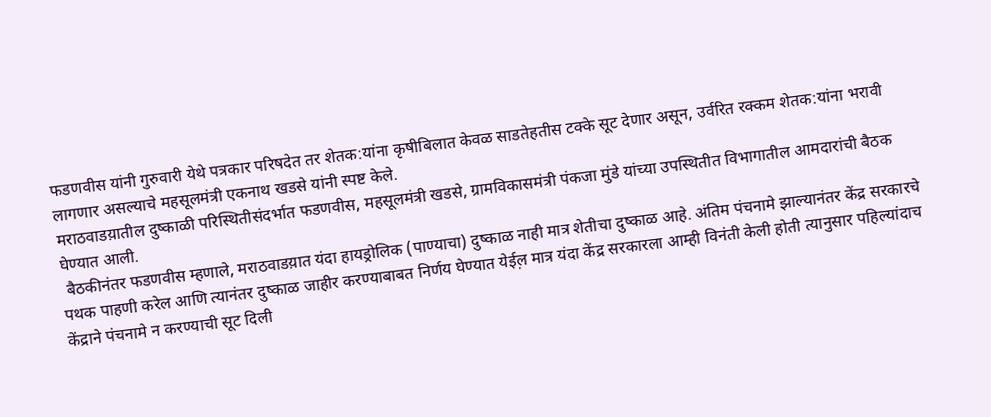फडणवीस यांनी गुरुवारी येथे पत्रकार परिषदेत तर शेतक:यांना कृषीबिलात केवळ साडतेहतीस टक्के सूट देणार असून, उर्वरित रक्कम शेतक:यांना भरावी लागणार असल्याचे महसूलमंत्री एकनाथ खडसे यांनी स्पष्ट केले.
मराठवाडय़ातील दुष्काळी परिस्थितीसंदर्भात फडणवीस, महसूलमंत्री खडसे, ग्रामविकासमंत्री पंकजा मुंडे यांच्या उपस्थितीत विभागातील आमदारांची बैठक घेण्यात आली.
 बैठकीनंतर फडणवीस म्हणाले, मराठवाडय़ात यंदा हायड्रोलिक (पाण्याचा) दुष्काळ नाही मात्र शेतीचा दुष्काळ आहे. अंतिम पंचनामे झाल्यानंतर केंद्र सरकारचे पथक पाहणी करेल आणि त्यानंतर दुष्काळ जाहीर करण्याबाबत निर्णय घेण्यात येईल़ मात्र यंदा केंद्र सरकारला आम्ही विनंती केली होती त्यानुसार पहिल्यांदाच केंद्राने पंचनामे न करण्याची सूट दिली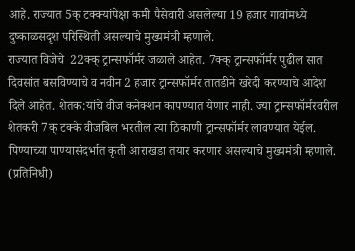आहे. राज्यात 5क् टक्क्यांपेक्षा कमी पैसेवारी असलेल्या 19 हजार गावांमध्ये दुष्काळसदृश परिस्थिती असल्याचे मुख्यमंत्री म्हणाले.
राज्यात विजेचे  22क्क् ट्रान्सफॉर्मर जळाले आहेत. 7क्क् ट्रान्सफॉर्मर पुढील सात दिवसांत बसविण्याचे व नवीन 2 हजार ट्रान्सफॉर्मर तातडीने खरेदी करण्याचे आदेश दिले आहेत. शेतक:यांचे वीज कनेक्शन कापण्यात येणार नाही. ज्या ट्रान्सफॉर्मरवरील शेतकरी 7क् टक्के वीजबिल भरतील त्या ठिकाणी ट्रान्सफॉर्मर लावण्यात येईल. पिण्याच्या पाण्यासंदर्भात कृती आराखडा तयार करणार असल्याचे मुख्यमंत्री म्हणाले. (प्रतिनिधी)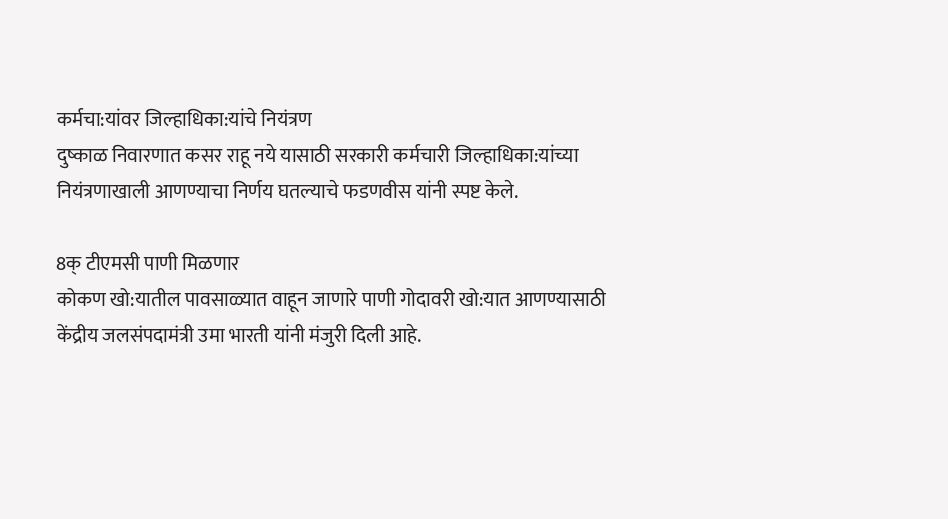कर्मचा:यांवर जिल्हाधिका:यांचे नियंत्रण
दुष्काळ निवारणात कसर राहू नये यासाठी सरकारी कर्मचारी जिल्हाधिका:यांच्या नियंत्रणाखाली आणण्याचा निर्णय घतल्याचे फडणवीस यांनी स्पष्ट केले.

8क् टीएमसी पाणी मिळणार
कोकण खो:यातील पावसाळ्यात वाहून जाणारे पाणी गोदावरी खो:यात आणण्यासाठी केंद्रीय जलसंपदामंत्री उमा भारती यांनी मंजुरी दिली आहे.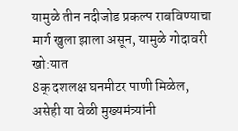यामुळे तीन नदीजोड प्रकल्प राबविण्याचा मार्ग खुला झाला असून, यामुळे गोदावरी खो:यात
8क् दशलक्ष घनमीटर पाणी मिळेल, असेही या वेळी मुख्यमंत्र्यांनी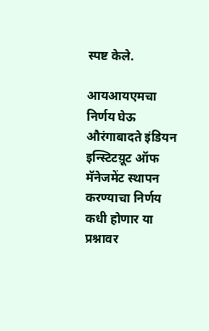स्पष्ट केले.

आयआयएमचा
निर्णय घेऊ
औरंगाबादते इंडियन इन्स्टिटय़ूट ऑफ मॅनेजमेंट स्थापन करण्याचा निर्णय कधी होणार या  प्रश्नावर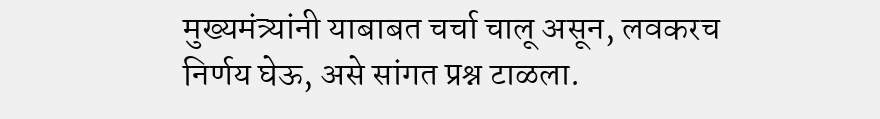मुख्यमंत्र्यांनी याबाबत चर्चा चालू असून, लवकरच निर्णय घेऊ, असे सांगत प्रश्न टाळला.